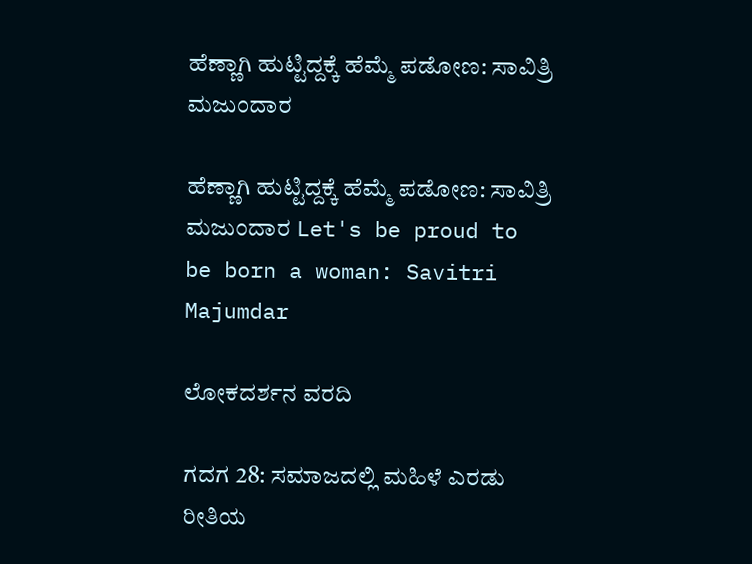ಹೆಣ್ಣಾಗಿ ಹುಟ್ಟಿದ್ದಕ್ಕೆ ಹೆಮ್ಮೆ ಪಡೋಣ: ಸಾವಿತ್ರಿ ಮಜುಂದಾರ

ಹೆಣ್ಣಾಗಿ ಹುಟ್ಟಿದ್ದಕ್ಕೆ ಹೆಮ್ಮೆ ಪಡೋಣ: ಸಾವಿತ್ರಿ ಮಜುಂದಾರ Let's be proud to be born a woman: Savitri Majumdar

ಲೋಕದರ್ಶನ ವರದಿ

ಗದಗ 28: ಸಮಾಜದಲ್ಲಿ ಮಹಿಳೆ ಎರಡು ರೀತಿಯ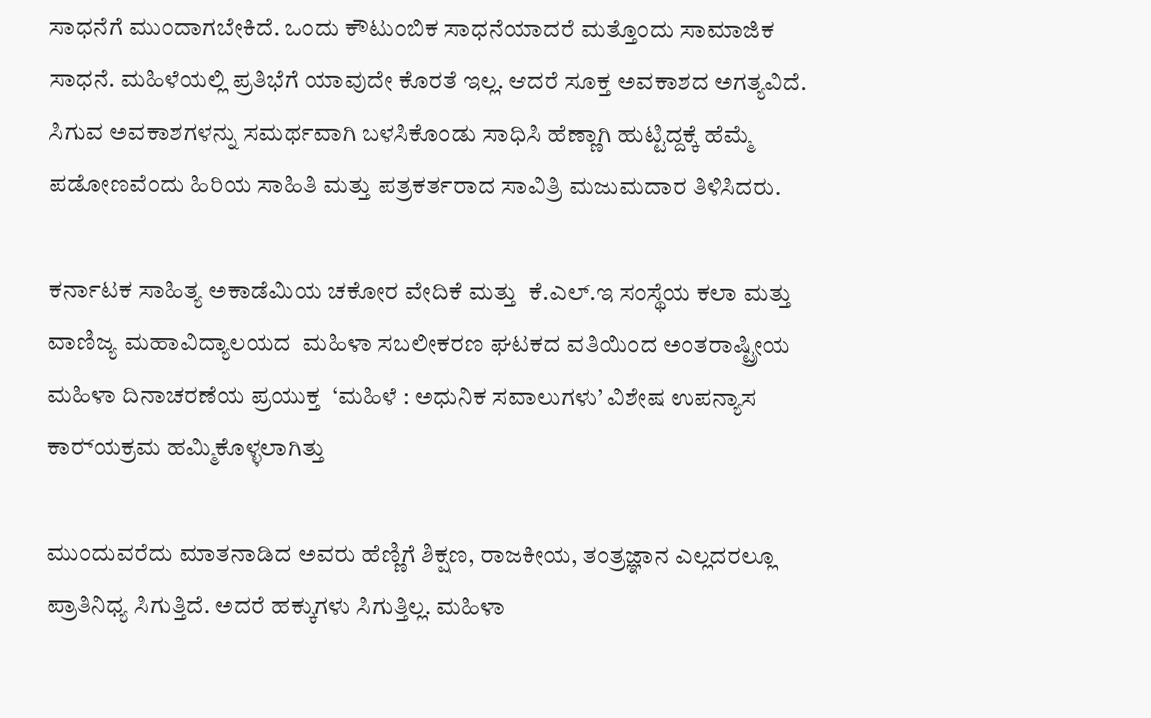ಸಾಧನೆಗೆ ಮುಂದಾಗಬೇಕಿದೆ. ಒಂದು ಕೌಟುಂಬಿಕ ಸಾಧನೆಯಾದರೆ ಮತ್ತೊಂದು ಸಾಮಾಜಿಕ ಸಾಧನೆ. ಮಹಿಳೆಯಲ್ಲಿ ಪ್ರತಿಭೆಗೆ ಯಾವುದೇ ಕೊರತೆ ಇಲ್ಲ. ಆದರೆ ಸೂಕ್ತ ಅವಕಾಶದ ಅಗತ್ಯವಿದೆ. ಸಿಗುವ ಅವಕಾಶಗಳನ್ನು ಸಮರ್ಥವಾಗಿ ಬಳಸಿಕೊಂಡು ಸಾಧಿಸಿ ಹೆಣ್ಣಾಗಿ ಹುಟ್ಟಿದ್ದಕ್ಕೆ ಹೆಮ್ಮೆ ಪಡೋಣವೆಂದು ಹಿರಿಯ ಸಾಹಿತಿ ಮತ್ತು ಪತ್ರಕರ್ತರಾದ ಸಾವಿತ್ರಿ ಮಜುಮದಾರ ತಿಳಿಸಿದರು.

ಕರ್ನಾಟಕ ಸಾಹಿತ್ಯ ಅಕಾಡೆಮಿಯ ಚಕೋರ ವೇದಿಕೆ ಮತ್ತು  ಕೆ.ಎಲ್‌.ಇ ಸಂಸ್ಥೆಯ ಕಲಾ ಮತ್ತು ವಾಣಿಜ್ಯ ಮಹಾವಿದ್ಯಾಲಯದ  ಮಹಿಳಾ ಸಬಲೀಕರಣ ಘಟಕದ ವತಿಯಿಂದ ಅಂತರಾಷ್ಟ್ರೀಯ ಮಹಿಳಾ ದಿನಾಚರಣೆಯ ಪ್ರಯುಕ್ತ  ‘ಮಹಿಳೆ : ಅಧುನಿಕ ಸವಾಲುಗಳು’ ವಿಶೇಷ ಉಪನ್ಯಾಸ ಕಾರ‌್ಯಕ್ರಮ ಹಮ್ಮಿಕೊಳ್ಳಲಾಗಿತ್ತು

ಮುಂದುವರೆದು ಮಾತನಾಡಿದ ಅವರು ಹೆಣ್ಣಿಗೆ ಶಿಕ್ಷಣ, ರಾಜಕೀಯ, ತಂತ್ರಜ್ಞಾನ ಎಲ್ಲದರಲ್ಲೂ ಪ್ರಾತಿನಿಧ್ಯ ಸಿಗುತ್ತಿದೆ. ಅದರೆ ಹಕ್ಕುಗಳು ಸಿಗುತ್ತಿಲ್ಲ. ಮಹಿಳಾ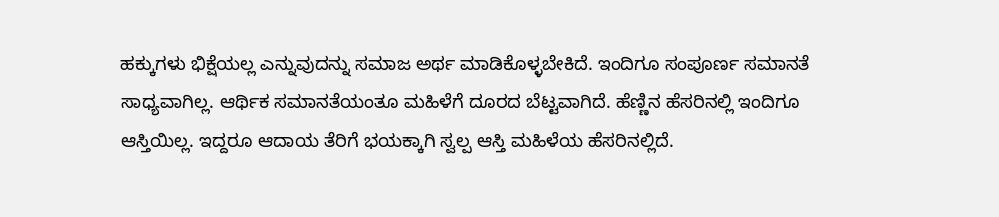ಹಕ್ಕುಗಳು ಭಿಕ್ಷೆಯಲ್ಲ ಎನ್ನುವುದನ್ನು ಸಮಾಜ ಅರ್ಥ ಮಾಡಿಕೊಳ್ಳಬೇಕಿದೆ. ಇಂದಿಗೂ ಸಂಪೂರ್ಣ ಸಮಾನತೆ ಸಾಧ್ಯವಾಗಿಲ್ಲ. ಆರ್ಥಿಕ ಸಮಾನತೆಯಂತೂ ಮಹಿಳೆಗೆ ದೂರದ ಬೆಟ್ಟವಾಗಿದೆ. ಹೆಣ್ಣಿನ ಹೆಸರಿನಲ್ಲಿ ಇಂದಿಗೂ ಆಸ್ತಿಯಿಲ್ಲ. ಇದ್ದರೂ ಆದಾಯ ತೆರಿಗೆ ಭಯಕ್ಕಾಗಿ ಸ್ವಲ್ಪ ಆಸ್ತಿ ಮಹಿಳೆಯ ಹೆಸರಿನಲ್ಲಿದೆ.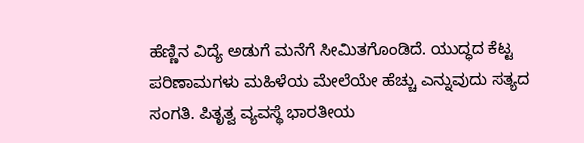ಹೆಣ್ಣಿನ ವಿದ್ಯೆ ಅಡುಗೆ ಮನೆಗೆ ಸೀಮಿತಗೊಂಡಿದೆ. ಯುದ್ಧದ ಕೆಟ್ಟ ಪರಿಣಾಮಗಳು ಮಹಿಳೆಯ ಮೇಲೆಯೇ ಹೆಚ್ಚು ಎನ್ನುವುದು ಸತ್ಯದ ಸಂಗತಿ. ಪಿತೃತ್ವ ವ್ಯವಸ್ಥೆ ಭಾರತೀಯ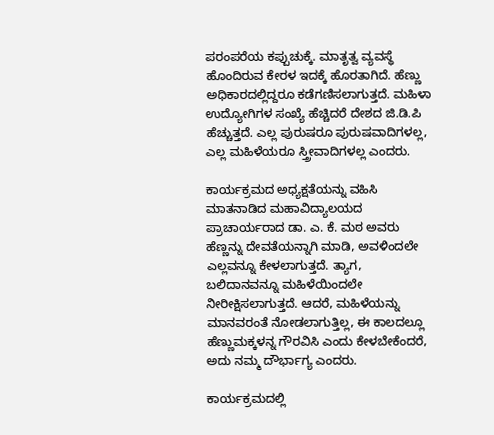ಪರಂಪರೆಯ ಕಪ್ಪುಚುಕ್ಕೆ. ಮಾತೃತ್ವ ವ್ಯವಸ್ಥೆ ಹೊಂದಿರುವ ಕೇರಳ ಇದಕ್ಕೆ ಹೊರತಾಗಿದೆ. ಹೆಣ್ಣು ಅಧಿಕಾರದಲ್ಲಿದ್ದರೂ ಕಡೆಗಣಿಸಲಾಗುತ್ತದೆ. ಮಹಿಳಾ ಉದ್ಯೋಗಿಗಳ ಸಂಖ್ಯೆ ಹೆಚ್ಚಿದರೆ ದೇಶದ ಜಿ.ಡಿ.ಪಿ ಹೆಚ್ಚುತ್ತದೆ. ಎಲ್ಲ ಪುರುಷರೂ ಪುರುಷವಾದಿಗಳಲ್ಲ, ಎಲ್ಲ ಮಹಿಳೆಯರೂ ಸ್ತ್ರೀವಾದಿಗಳಲ್ಲ ಎಂದರು.

ಕಾರ್ಯಕ್ರಮದ ಅಧ್ಯಕ್ಷತೆಯನ್ನು ವಹಿಸಿ ಮಾತನಾಡಿದ ಮಹಾವಿದ್ಯಾಲಯದ ಪ್ರಾಚಾರ್ಯರಾದ ಡಾ. ಎ. ಕೆ. ಮಠ ಅವರು ಹೆಣ್ಣನ್ನು ದೇವತೆಯನ್ನಾಗಿ ಮಾಡಿ, ಅವಳಿಂದಲೇ ಎಲ್ಲವನ್ನೂ ಕೇಳಲಾಗುತ್ತದೆ. ತ್ಯಾಗ, ಬಲಿದಾನವನ್ನೂ ಮಹಿಳೆಯಿಂದಲೇ ನೀರೀಕ್ಷಿಸಲಾಗುತ್ತದೆ. ಆದರೆ, ಮಹಿಳೆಯನ್ನು ಮಾನವರಂತೆ ನೋಡಲಾಗುತ್ತಿಲ್ಲ, ಈ ಕಾಲದಲ್ಲೂ ಹೆಣ್ಣುಮಕ್ಕಳನ್ನ ಗೌರವಿಸಿ ಎಂದು ಕೇಳಬೇಕೆಂದರೆ, ಅದು ನಮ್ಮ ದೌರ್ಭಾಗ್ಯ ಎಂದರು.

ಕಾರ್ಯಕ್ರಮದಲ್ಲಿ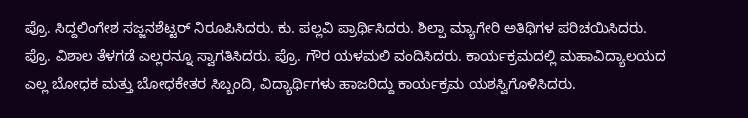ಪ್ರೊ. ಸಿದ್ದಲಿಂಗೇಶ ಸಜ್ಜನಶೆಟ್ಟರ್ ನಿರೂಪಿಸಿದರು. ಕು. ಪಲ್ಲವಿ ಪ್ರಾರ್ಥಿಸಿದರು. ಶಿಲ್ಪಾ ಮ್ಯಾಗೇರಿ ಅತಿಥಿಗಳ ಪರಿಚಯಿಸಿದರು. ಪ್ರೊ. ವಿಶಾಲ ತೆಳಗಡೆ ಎಲ್ಲರನ್ನೂ ಸ್ವಾಗತಿಸಿದರು. ಪ್ರೊ. ಗೌರ ಯಳಮಲಿ ವಂದಿಸಿದರು. ಕಾರ್ಯಕ್ರಮದಲ್ಲಿ ಮಹಾವಿದ್ಯಾಲಯದ ಎಲ್ಲ ಬೋಧಕ ಮತ್ತು ಬೋಧಕೇತರ ಸಿಬ್ಬಂದಿ, ವಿದ್ಯಾರ್ಥಿಗಳು ಹಾಜರಿದ್ದು ಕಾರ್ಯಕ್ರಮ ಯಶಸ್ವಿಗೊಳಿಸಿದರು.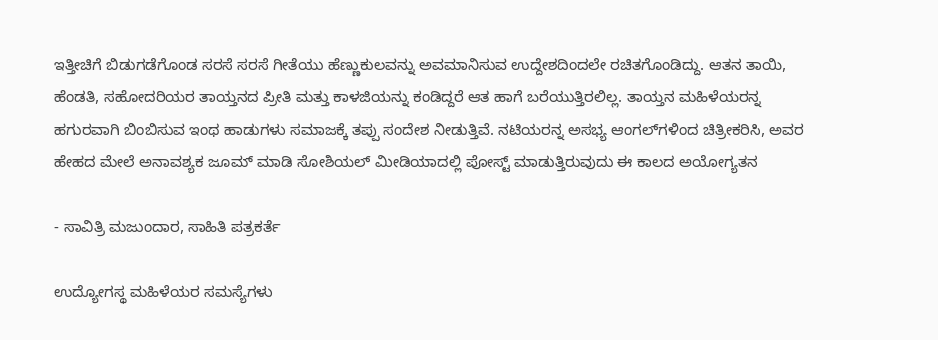ಇತ್ತೀಚಿಗೆ ಬಿಡುಗಡೆಗೊಂಡ ಸರಸೆ ಸರಸೆ ಗೀತೆಯು ಹೆಣ್ಣುಕುಲವನ್ನು ಅವಮಾನಿಸುವ ಉದ್ದೇಶದಿಂದಲೇ ರಚಿತಗೊಂಡಿದ್ದು. ಆತನ ತಾಯಿ, ಹೆಂಡತಿ, ಸಹೋದರಿಯರ ತಾಯ್ತನದ ಪ್ರೀತಿ ಮತ್ತು ಕಾಳಜಿಯನ್ನು ಕಂಡಿದ್ದರೆ ಆತ ಹಾಗೆ ಬರೆಯುತ್ತಿರಲಿಲ್ಲ. ತಾಯ್ತನ ಮಹಿಳೆಯರನ್ನ ಹಗುರವಾಗಿ ಬಿಂಬಿಸುವ ಇಂಥ ಹಾಡುಗಳು ಸಮಾಜಕ್ಕೆ ತಪ್ಪು ಸಂದೇಶ ನೀಡುತ್ತಿವೆ. ನಟಿಯರನ್ನ ಅಸಭ್ಯ ಆಂಗಲ್‌ಗಳಿಂದ ಚಿತ್ರೀಕರಿಸಿ, ಅವರ ಹೇಹದ ಮೇಲೆ ಅನಾವಶ್ಯಕ ಜೂಮ್ ಮಾಡಿ ಸೋಶಿಯಲ್ ಮೀಡಿಯಾದಲ್ಲಿ ಪೋಸ್ಟ್‌ ಮಾಡುತ್ತಿರುವುದು ಈ ಕಾಲದ ಅಯೋಗ್ಯತನ

- ಸಾವಿತ್ರಿ ಮಜುಂದಾರ, ಸಾಹಿತಿ ಪತ್ರಕರ್ತೆ

ಉದ್ಯೋಗಸ್ಥ ಮಹಿಳೆಯರ ಸಮಸ್ಯೆಗಳು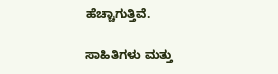ಹೆಚ್ಚಾಗುತ್ತಿವೆ.

ಸಾಹಿತಿಗಳು ಮತ್ತು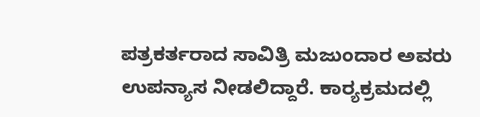ಪತ್ರಕರ್ತರಾದ ಸಾವಿತ್ರಿ ಮಜುಂದಾರ ಅವರು ಉಪನ್ಯಾಸ ನೀಡಲಿದ್ದಾರೆ. ಕಾರ‌್ಯಕ್ರಮದಲ್ಲಿ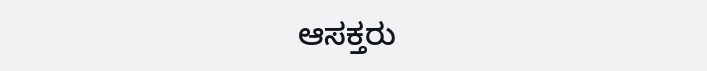ಆಸಕ್ತರು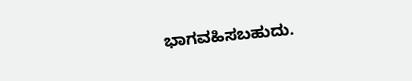ಭಾಗವಹಿಸಬಹುದು.